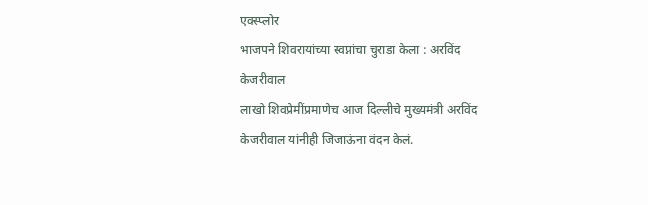एक्स्प्लोर
भाजपने शिवरायांच्या स्वप्नांचा चुराडा केला : अरविंद केजरीवाल
लाखो शिवप्रेमींप्रमाणेच आज दिल्लीचे मुख्यमंत्री अरविंद केजरीवाल यांनीही जिजाऊंना वंदन केलं.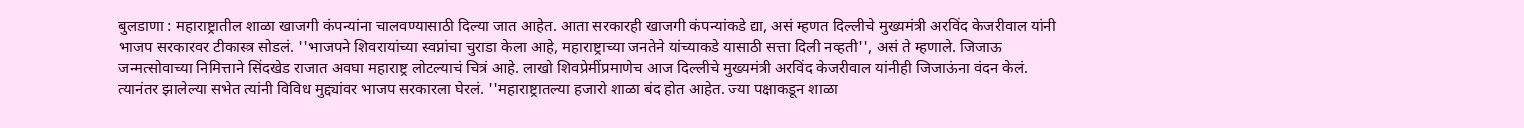बुलडाणा : महाराष्ट्रातील शाळा खाजगी कंपन्यांना चालवण्यासाठी दिल्या जात आहेत. आता सरकारही खाजगी कंपन्यांकडे द्या, असं म्हणत दिल्लीचे मुख्यमंत्री अरविंद केजरीवाल यांनी भाजप सरकारवर टीकास्त्र सोडलं. ''भाजपने शिवरायांच्या स्वप्नांचा चुराडा केला आहे, महाराष्ट्राच्या जनतेने यांच्याकडे यासाठी सत्ता दिली नव्हती'', असं ते म्हणाले. जिजाऊ जन्मत्सोवाच्या निमित्ताने सिंदखेड राजात अवघा महाराष्ट्र लोटल्याचं चित्रं आहे. लाखो शिवप्रेमींप्रमाणेच आज दिल्लीचे मुख्यमंत्री अरविंद केजरीवाल यांनीही जिजाऊंना वंदन केलं. त्यानंतर झालेल्या सभेत त्यांनी विविध मुद्द्यांवर भाजप सरकारला घेरलं. ''महाराष्ट्रातल्या हजारो शाळा बंद होत आहेत. ज्या पक्षाकडून शाळा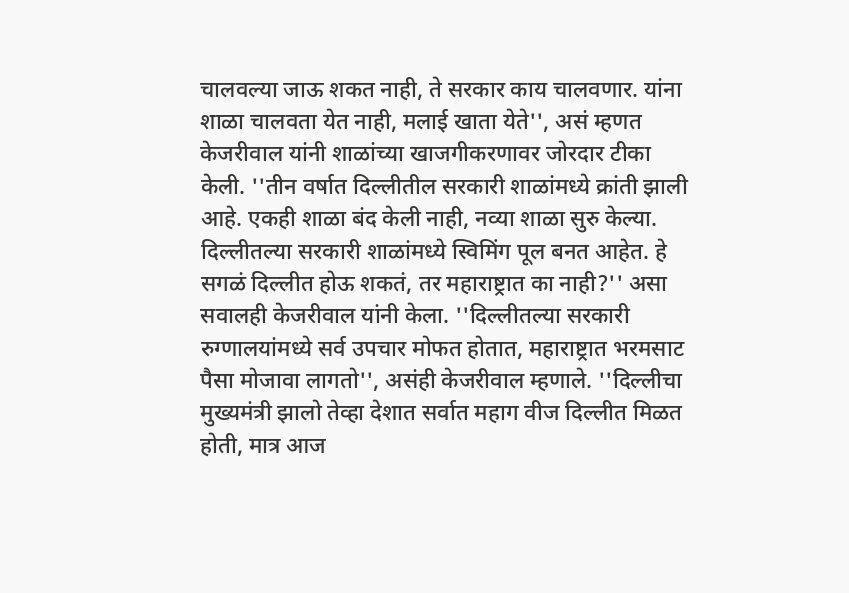चालवल्या जाऊ शकत नाही, ते सरकार काय चालवणार. यांना शाळा चालवता येत नाही, मलाई खाता येते'', असं म्हणत केजरीवाल यांनी शाळांच्या खाजगीकरणावर जोरदार टीका केली. ''तीन वर्षात दिल्लीतील सरकारी शाळांमध्ये क्रांती झाली आहे. एकही शाळा बंद केली नाही, नव्या शाळा सुरु केल्या. दिल्लीतल्या सरकारी शाळांमध्ये स्विमिंग पूल बनत आहेत. हे सगळं दिल्लीत होऊ शकतं, तर महाराष्ट्रात का नाही?'' असा सवालही केजरीवाल यांनी केला. ''दिल्लीतल्या सरकारी रुग्णालयांमध्ये सर्व उपचार मोफत होतात, महाराष्ट्रात भरमसाट पैसा मोजावा लागतो'', असंही केजरीवाल म्हणाले. ''दिल्लीचा मुख्यमंत्री झालो तेव्हा देशात सर्वात महाग वीज दिल्लीत मिळत होती, मात्र आज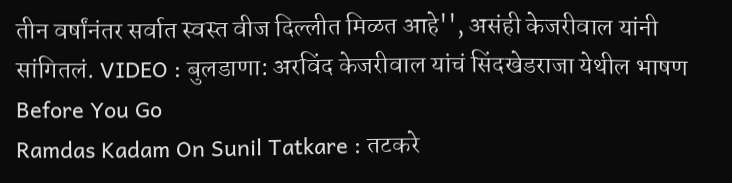तीन वर्षांनंतर सर्वात स्वस्त वीज दिल्लीत मिळत आहे'', असंही केजरीवाल यांनी सांगितलं. VIDEO : बुलडाणा: अरविंद केजरीवाल यांचं सिंदखेडराजा येथील भाषण
Before You Go
Ramdas Kadam On Sunil Tatkare : तटकरे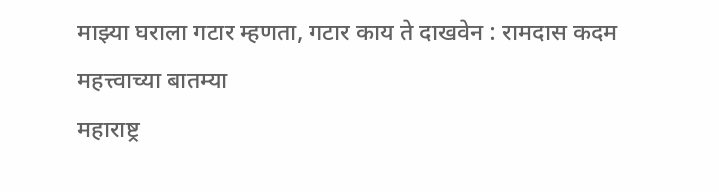माझ्या घराला गटार म्हणता, गटार काय ते दाखवेन : रामदास कदम
महत्त्वाच्या बातम्या
महाराष्ट्र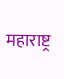महाराष्ट्र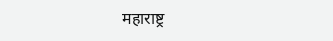महाराष्ट्र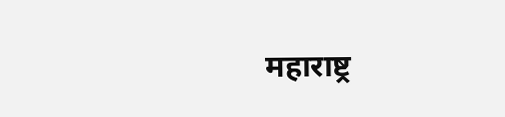महाराष्ट्र